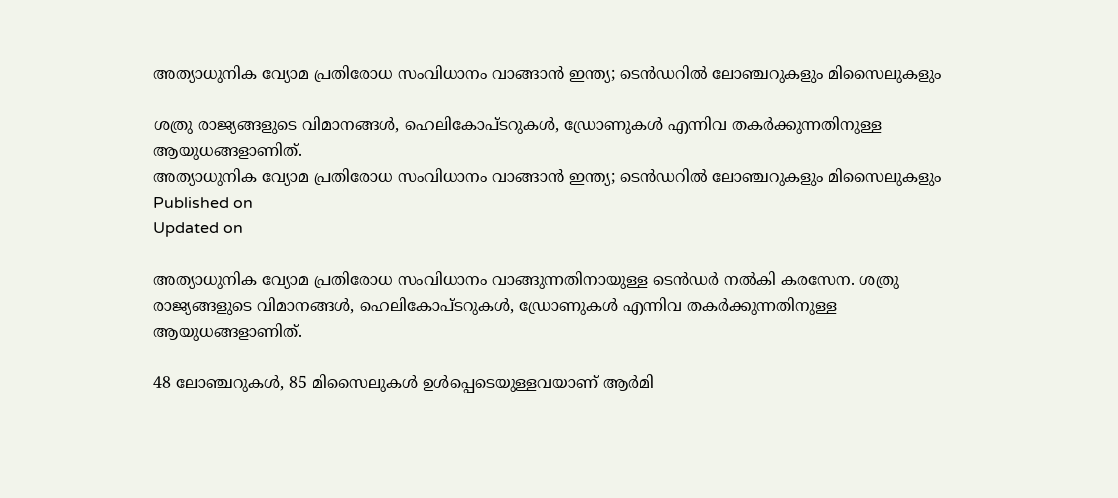അത്യാധുനിക വ്യോമ പ്രതിരോധ സംവിധാനം വാങ്ങാന്‍ ഇന്ത്യ; ടെന്‍ഡറില്‍ ലോഞ്ചറുകളും മിസൈലുകളും

ശത്രു രാജ്യങ്ങളുടെ വിമാനങ്ങള്‍, ഹെലികോപ്ടറുകള്‍, ഡ്രോണുകള്‍ എന്നിവ തകര്‍ക്കുന്നതിനുള്ള ആയുധങ്ങളാണിത്.
അത്യാധുനിക വ്യോമ പ്രതിരോധ സംവിധാനം വാങ്ങാന്‍ ഇന്ത്യ; ടെന്‍ഡറില്‍ ലോഞ്ചറുകളും മിസൈലുകളും
Published on
Updated on

അത്യാധുനിക വ്യോമ പ്രതിരോധ സംവിധാനം വാങ്ങുന്നതിനായുള്ള ടെന്‍ഡര്‍ നല്‍കി കരസേന. ശത്രു രാജ്യങ്ങളുടെ വിമാനങ്ങള്‍, ഹെലികോപ്ടറുകള്‍, ഡ്രോണുകള്‍ എന്നിവ തകര്‍ക്കുന്നതിനുള്ള ആയുധങ്ങളാണിത്.

48 ലോഞ്ചറുകള്‍, 85 മിസൈലുകള്‍ ഉള്‍പ്പെടെയുള്ളവയാണ് ആര്‍മി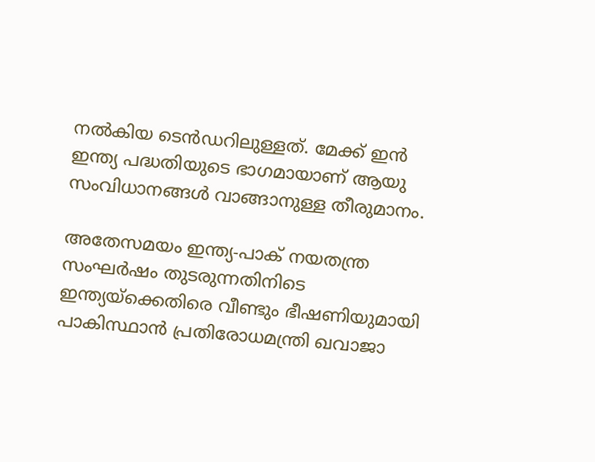നല്‍കിയ ടെന്‍ഡറിലുള്ളത്. മേക്ക് ഇന്‍ ഇന്ത്യ പദ്ധതിയുടെ ഭാഗമായാണ് ആയു സംവിധാനങ്ങള്‍ വാങ്ങാനുള്ള തീരുമാനം.

അതേസമയം ഇന്ത്യ-പാക് നയതന്ത്ര സംഘര്‍ഷം തുടരുന്നതിനിടെ ഇന്ത്യയ്‌ക്കെതിരെ വീണ്ടും ഭീഷണിയുമായി പാകിസ്ഥാന്‍ പ്രതിരോധമന്ത്രി ഖവാജാ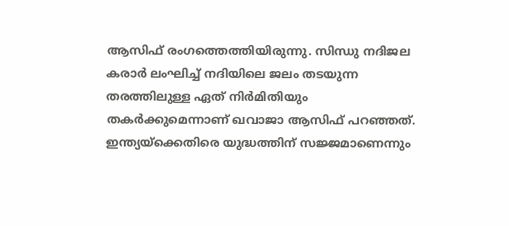ആസിഫ് രംഗത്തെത്തിയിരുന്നു. സിന്ധു നദിജല കരാര്‍ ലംഘിച്ച് നദിയിലെ ജലം തടയുന്ന തരത്തിലുള്ള ഏത് നിര്‍മിതിയും തകര്‍ക്കുമെന്നാണ് ഖവാജാ ആസിഫ് പറഞ്ഞത്. ഇന്ത്യയ്‌ക്കെതിരെ യുദ്ധത്തിന് സജ്ജമാണെന്നും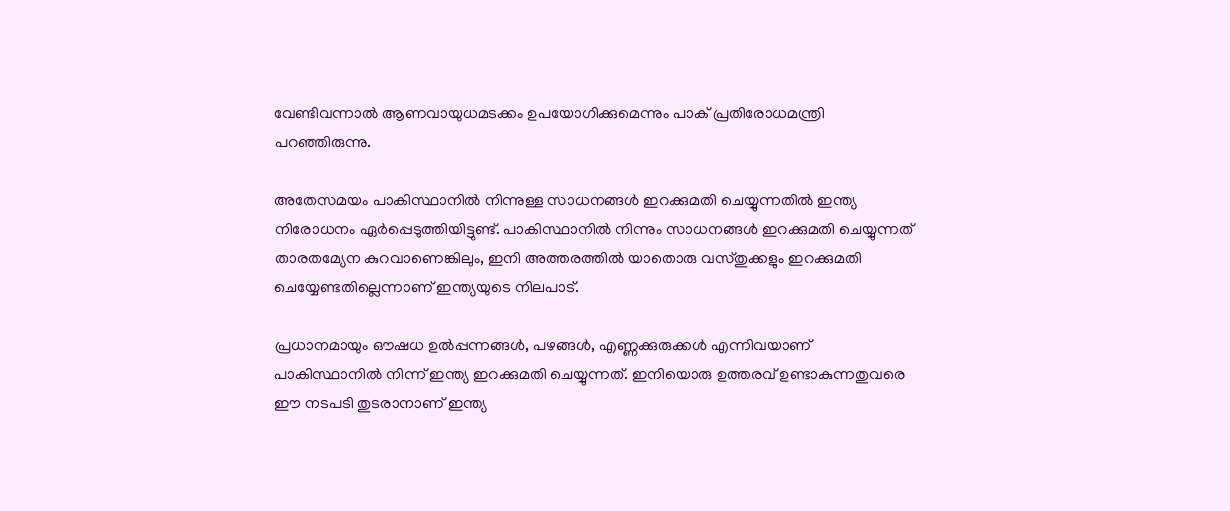വേണ്ടിവന്നാല്‍ ആണവായുധമടക്കം ഉപയോഗിക്കുമെന്നും പാക് പ്രതിരോധമന്ത്രി പറഞ്ഞിരുന്നു.

അതേസമയം പാകിസ്ഥാനില്‍ നിന്നുള്ള സാധനങ്ങള്‍ ഇറക്കുമതി ചെയ്യുന്നതില്‍ ഇന്ത്യ നിരോധനം ഏര്‍പ്പെടുത്തിയിട്ടുണ്ട്. പാകിസ്ഥാനില്‍ നിന്നും സാധനങ്ങള്‍ ഇറക്കുമതി ചെയ്യുന്നത് താരതമ്യേന കുറവാണെങ്കിലും, ഇനി അത്തരത്തില്‍ യാതൊരു വസ്തുക്കളും ഇറക്കുമതി ചെയ്യേണ്ടതില്ലെന്നാണ് ഇന്ത്യയുടെ നിലപാട്.

പ്രധാനമായും ഔഷധ ഉല്‍പ്പന്നങ്ങള്‍, പഴങ്ങള്‍, എണ്ണക്കുരുക്കള്‍ എന്നിവയാണ് പാകിസ്ഥാനില്‍ നിന്ന് ഇന്ത്യ ഇറക്കുമതി ചെയ്യുന്നത്. ഇനിയൊരു ഉത്തരവ് ഉണ്ടാകുന്നതുവരെ ഈ നടപടി തുടരാനാണ് ഇന്ത്യ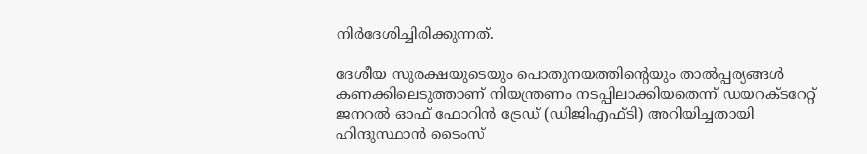നിര്‍ദേശിച്ചിരിക്കുന്നത്.

ദേശീയ സുരക്ഷയുടെയും പൊതുനയത്തിന്റെയും താല്‍പ്പര്യങ്ങള്‍ കണക്കിലെടുത്താണ് നിയന്ത്രണം നടപ്പിലാക്കിയതെന്ന് ഡയറക്ടറേറ്റ് ജനറല്‍ ഓഫ് ഫോറിന്‍ ട്രേഡ് (ഡിജിഎഫ്ടി) അറിയിച്ചതായി ഹിന്ദുസ്ഥാന്‍ ടൈംസ്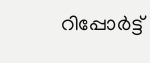റിപ്പോര്‍ട്ട്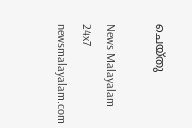ചെയ്തു

News Malayalam 24x7
newsmalayalam.com